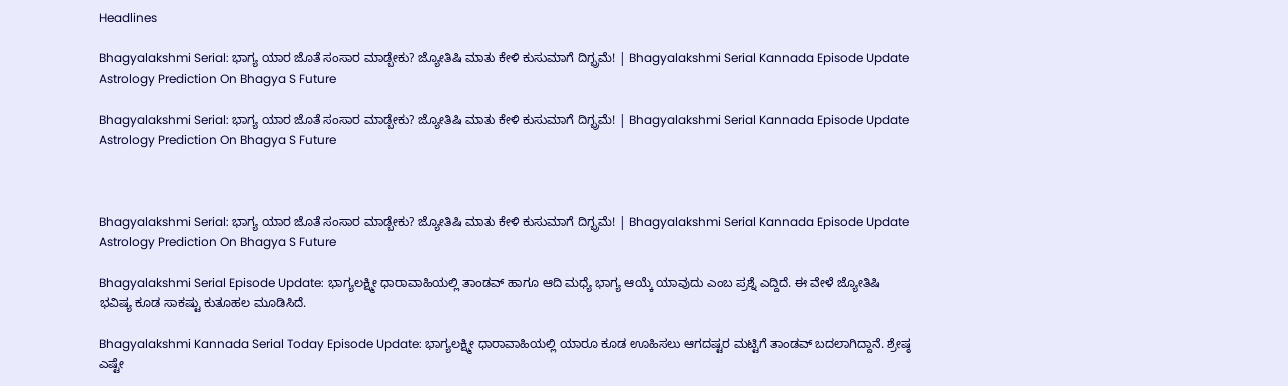Headlines

Bhagyalakshmi Serial: ಭಾಗ್ಯ ಯಾರ ಜೊತೆ ಸಂಸಾರ ಮಾಡ್ಬೇಕು? ಜ್ಯೋತಿಷಿ ಮಾತು ಕೇಳಿ ಕುಸುಮಾಗೆ ದಿಗ್ಭ್ರಮೆ! | Bhagyalakshmi Serial Kannada Episode Update Astrology Prediction On Bhagya S Future

Bhagyalakshmi Serial: ಭಾಗ್ಯ ಯಾರ ಜೊತೆ ಸಂಸಾರ ಮಾಡ್ಬೇಕು? ಜ್ಯೋತಿಷಿ ಮಾತು ಕೇಳಿ ಕುಸುಮಾಗೆ ದಿಗ್ಭ್ರಮೆ! | Bhagyalakshmi Serial Kannada Episode Update Astrology Prediction On Bhagya S Future



Bhagyalakshmi Serial: ಭಾಗ್ಯ ಯಾರ ಜೊತೆ ಸಂಸಾರ ಮಾಡ್ಬೇಕು? ಜ್ಯೋತಿಷಿ ಮಾತು ಕೇಳಿ ಕುಸುಮಾಗೆ ದಿಗ್ಭ್ರಮೆ! | Bhagyalakshmi Serial Kannada Episode Update Astrology Prediction On Bhagya S Future

Bhagyalakshmi Serial Episode Update: ಭಾಗ್ಯಲಕ್ಷ್ಮೀ ಧಾರಾವಾಹಿಯಲ್ಲಿ ತಾಂಡವ್‌ ಹಾಗೂ ಆದಿ ಮಧ್ಯೆ ಭಾಗ್ಯ ಆಯ್ಕೆ ಯಾವುದು ಎಂಬ ಪ್ರಶ್ನೆ ಎದ್ದಿದೆ. ಈ ವೇಳೆ ಜ್ಯೋತಿಷಿ ಭವಿಷ್ಯ ಕೂಡ ಸಾಕಷ್ಟು ಕುತೂಹಲ ಮೂಡಿಸಿದೆ.

Bhagyalakshmi Kannada Serial Today Episode Update: ಭಾಗ್ಯಲಕ್ಷ್ಮೀ ಧಾರಾವಾಹಿಯಲ್ಲಿ ಯಾರೂ ಕೂಡ ಊಹಿಸಲು ಆಗದಷ್ಟರ ಮಟ್ಟಿಗೆ ತಾಂಡವ್‌ ಬದಲಾಗಿದ್ದಾನೆ. ಶ್ರೇಷ್ಠ ಎಷ್ಟೇ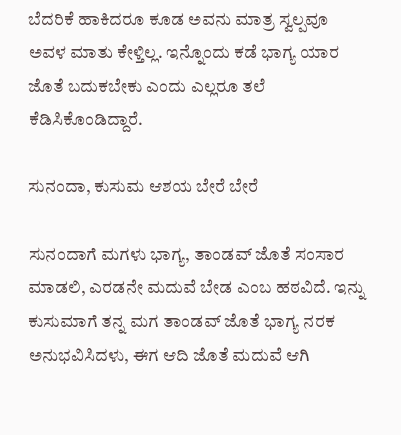ಬೆದರಿಕೆ ಹಾಕಿದರೂ ಕೂಡ ಅವನು ಮಾತ್ರ ಸ್ವಲ್ಪವೂ ಅವಳ ಮಾತು ಕೇಳ್ತಿಲ್ಲ. ಇನ್ನೊಂದು ಕಡೆ ಭಾಗ್ಯ ಯಾರ ಜೊತೆ ಬದುಕಬೇಕು ಎಂದು ಎಲ್ಲರೂ ತಲೆ ಕೆಡಿಸಿಕೊಂಡಿದ್ದಾರೆ.

ಸುನಂದಾ, ಕುಸುಮ ಆಶಯ ಬೇರೆ ಬೇರೆ

ಸುನಂದಾಗೆ ಮಗಳು ಭಾಗ್ಯ, ತಾಂಡವ್‌ ಜೊತೆ ಸಂಸಾರ ಮಾಡಲಿ, ಎರಡನೇ ಮದುವೆ ಬೇಡ ಎಂಬ ಹಠವಿದೆ. ಇನ್ನು ಕುಸುಮಾಗೆ ತನ್ನ ಮಗ ತಾಂಡವ್‌ ಜೊತೆ ಭಾಗ್ಯ ನರಕ ಅನುಭವಿಸಿದಳು, ಈಗ ಆದಿ ಜೊತೆ ಮದುವೆ ಆಗಿ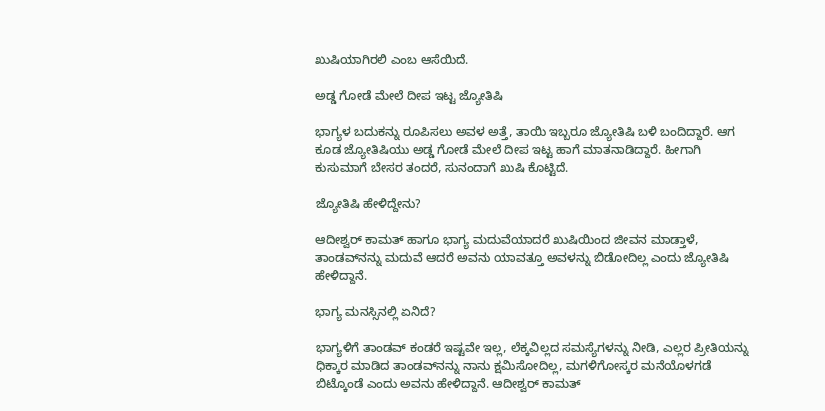ಖುಷಿಯಾಗಿರಲಿ ಎಂಬ ಆಸೆಯಿದೆ.

ಅಡ್ಡ ಗೋಡೆ ಮೇಲೆ ದೀಪ ಇಟ್ಟ ಜ್ಯೋತಿಷಿ

ಭಾಗ್ಯಳ ಬದುಕನ್ನು ರೂಪಿಸಲು ಅವಳ ಅತ್ತೆ, ತಾಯಿ ಇಬ್ಬರೂ ಜ್ಯೋತಿಷಿ ಬಳಿ ಬಂದಿದ್ದಾರೆ. ಆಗ ಕೂಡ ಜ್ಯೋತಿಷಿಯು ಅಡ್ಡ ಗೋಡೆ ಮೇಲೆ ದೀಪ ಇಟ್ಟ ಹಾಗೆ ಮಾತನಾಡಿದ್ದಾರೆ. ಹೀಗಾಗಿ ಕುಸುಮಾಗೆ ಬೇಸರ ತಂದರೆ, ಸುನಂದಾಗೆ ಖುಷಿ ಕೊಟ್ಟಿದೆ.

ಜ್ಯೋತಿಷಿ ಹೇಳಿದ್ದೇನು?

ಆದೀಶ್ವರ್‌ ಕಾಮತ್‌ ಹಾಗೂ ಭಾಗ್ಯ ಮದುವೆಯಾದರೆ ಖುಷಿಯಿಂದ ಜೀವನ ಮಾಡ್ತಾಳೆ, ತಾಂಡವ್‌ನನ್ನು ಮದುವೆ ಆದರೆ ಅವನು ಯಾವತ್ತೂ ಅವಳನ್ನು ಬಿಡೋದಿಲ್ಲ ಎಂದು ಜ್ಯೋತಿಷಿ ಹೇಳಿದ್ದಾನೆ.

ಭಾಗ್ಯ ಮನಸ್ಸಿನಲ್ಲಿ ಏನಿದೆ?

ಭಾಗ್ಯಳಿಗೆ ತಾಂಡವ್‌ ಕಂಡರೆ ಇಷ್ಟವೇ ಇಲ್ಲ, ಲೆಕ್ಕವಿಲ್ಲದ ಸಮಸ್ಯೆಗಳನ್ನು ನೀಡಿ, ಎಲ್ಲರ ಪ್ರೀತಿಯನ್ನು ಧಿಕ್ಕಾರ ಮಾಡಿದ ತಾಂಡವ್‌ನನ್ನು ನಾನು ಕ್ಷಮಿಸೋದಿಲ್ಲ, ಮಗಳಿಗೋಸ್ಕರ ಮನೆಯೊಳಗಡೆ ಬಿಟ್ಕೊಂಡೆ ಎಂದು ಅವನು ಹೇಳಿದ್ದಾನೆ. ಆದೀಶ್ವರ್‌ ಕಾಮತ್‌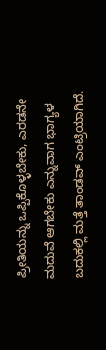ಪ್ರೀತಿಯನ್ನು ಒಪ್ಪಿಕೊಳ್ಳಬೇಕು, ಎರಡನೇ ಮದುವೆ ಆಗಬೇಕು ಎನ್ನುವಾಗ ಭಾಗ್ಯಳ ಬದುಕಲ್ಲಿ ಮತ್ತೆ ತಾಂಡವ್‌ ಎಂಟ್ರಿಯಾಗಿದೆ.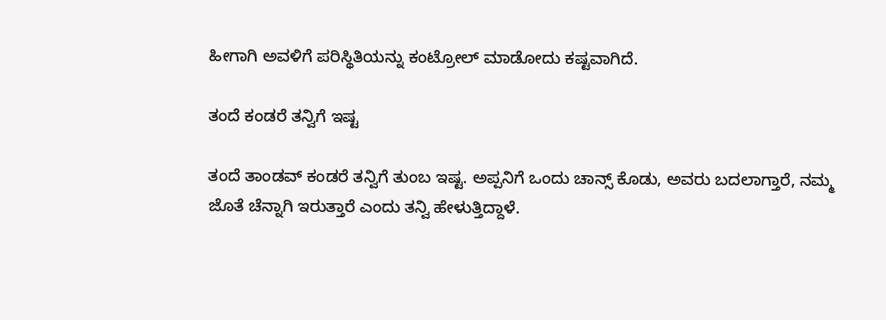ಹೀಗಾಗಿ ಅವಳಿಗೆ ಪರಿಸ್ಥಿತಿಯನ್ನು ಕಂಟ್ರೋಲ್‌ ಮಾಡೋದು ಕಷ್ಟವಾಗಿದೆ.

ತಂದೆ ಕಂಡರೆ ತನ್ವಿಗೆ ಇಷ್ಟ

ತಂದೆ ತಾಂಡವ್‌ ಕಂಡರೆ ತನ್ವಿಗೆ ತುಂಬ ಇಷ್ಟ. ಅಪ್ಪನಿಗೆ ಒಂದು ಚಾನ್ಸ್‌ ಕೊಡು, ಅವರು ಬದಲಾಗ್ತಾರೆ, ನಮ್ಮ ಜೊತೆ ಚೆನ್ನಾಗಿ ಇರುತ್ತಾರೆ ಎಂದು ತನ್ವಿ ಹೇಳುತ್ತಿದ್ದಾಳೆ.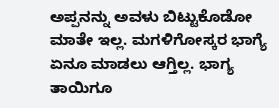ಅಪ್ಪನನ್ನು ಅವಳು ಬಿಟ್ಟುಕೊಡೋ ಮಾತೇ ಇಲ್ಲ. ಮಗಳಿಗೋಸ್ಕರ ಭಾಗ್ಯೆ ಏನೂ ಮಾಡಲು ಆಗ್ತಿಲ್ಲ. ಭಾಗ್ಯ ತಾಯಿಗೂ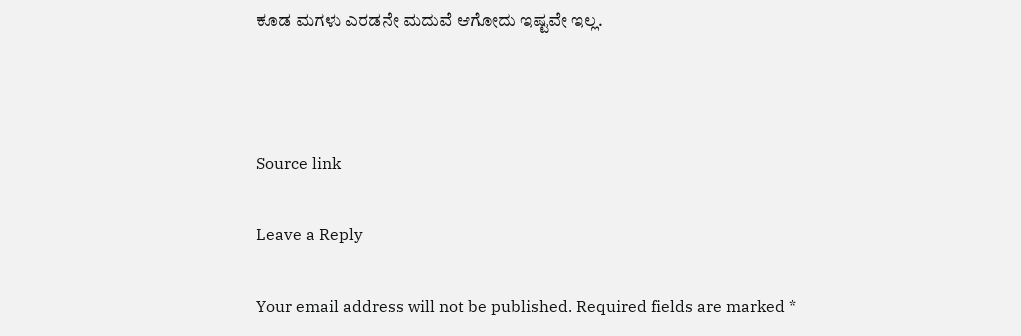ಕೂಡ ಮಗಳು ಎರಡನೇ ಮದುವೆ ಆಗೋದು ಇಷ್ಟವೇ ಇಲ್ಲ.



Source link

Leave a Reply

Your email address will not be published. Required fields are marked *